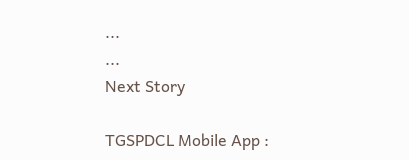...
...
Next Story

TGSPDCL Mobile App :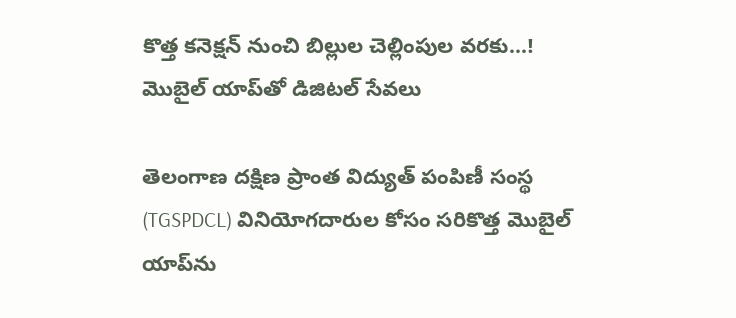కొత్త కనెక్షన్ నుంచి బిల్లుల చెల్లింపుల వరకు...! మొబైల్ యాప్‌తో డిజిటల్ సేవలు

తెలంగాణ దక్షిణ ప్రాంత విద్యుత్ పంపిణీ సంస్థ (TGSPDCL) వినియోగదారుల కోసం సరికొత్త మొబైల్ యాప్‌ను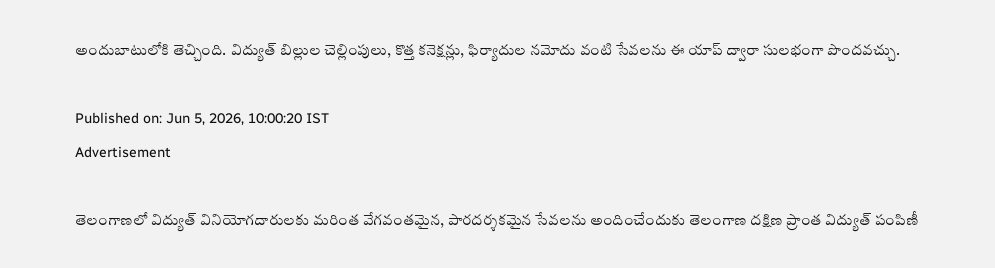అందుబాటులోకి తెచ్చింది. విద్యుత్ బిల్లుల చెల్లింపులు, కొత్త కనెక్షన్లు, ఫిర్యాదుల నమోదు వంటి సేవలను ఈ యాప్ ద్వారా సులభంగా పొందవచ్చు.

Published on: Jun 5, 2026, 10:00:20 IST
Advertisement

తెలంగాణలో విద్యుత్ వినియోగదారులకు మరింత వేగవంతమైన, పారదర్శకమైన సేవలను అందించేందుకు తెలంగాణ దక్షిణ ప్రాంత విద్యుత్ పంపిణీ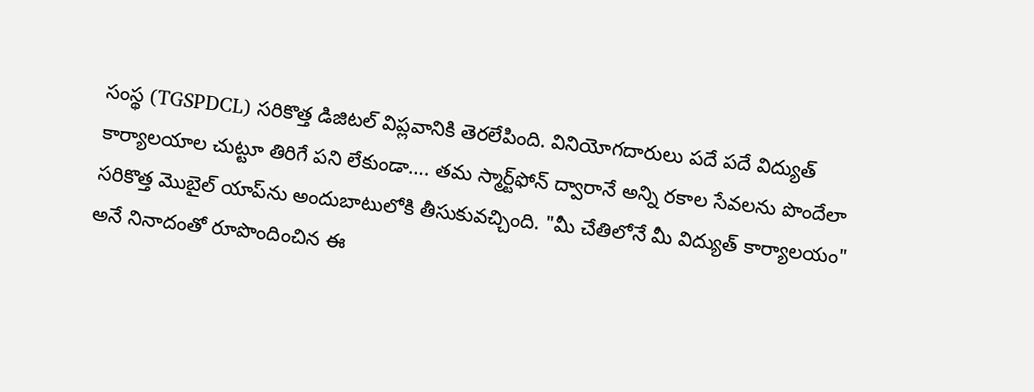సంస్థ (TGSPDCL) సరికొత్త డిజిటల్ విప్లవానికి తెరలేపింది. వినియోగదారులు పదే పదే విద్యుత్ కార్యాలయాల చుట్టూ తిరిగే పని లేకుండా…. తమ స్మార్ట్‌ఫోన్ ద్వారానే అన్ని రకాల సేవలను పొందేలా సరికొత్త మొబైల్ యాప్‌ను అందుబాటులోకి తీసుకువచ్చింది. "మీ చేతిలోనే మీ విద్యుత్ కార్యాలయం" అనే నినాదంతో రూపొందించిన ఈ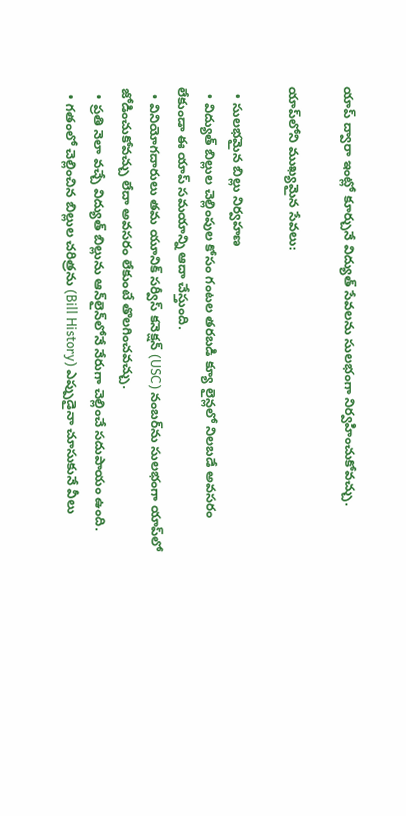యాప్ ద్వారా ఇంట్లో కూర్చునే విద్యుత్ సేవలను సులభంగా నిర్వహించుకోవచ్చు.

యాప్‌లోని ముఖ్యమైన సేవలు:

  • సులభమైన బిల్లు నిర్వహణ
  • విద్యుత్ బిల్లుల చెల్లింపుల కోసం గంటల తరబడి క్యూ లైన్లలో నిలబడే అవసరం లేకుండా ఈ యాప్ సమయాన్ని ఆదా చేస్తుంది.
  • వినియోగదారులు తమ యూనిక్ సర్వీస్ కనెక్షన్ (USC) నంబర్‌ను సులభంగా యాప్‌లో జోడించుకోవచ్చు లేదా అవసరం లేకుంటే తొలగించవచ్చు.
  • ప్రతి నెలా వచ్చే విద్యుత్ బిల్లును ఆన్‌లైన్‌లోనే నేరుగా చెల్లించే సదుపాయం ఉంది.
  • గతంలో చెల్లించిన బిల్లుల చరిత్రను (Bill History) ఎప్పుడైనా చూసుకునే వీలు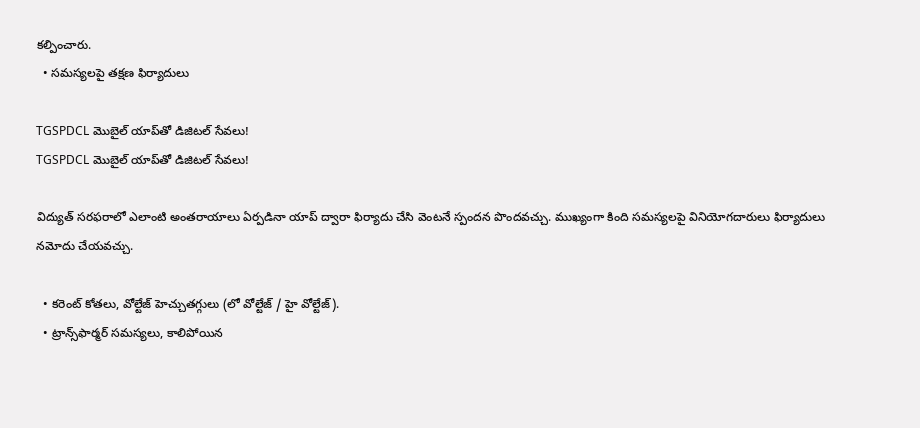కల్పించారు.
  • సమస్యలపై తక్షణ ఫిర్యాదులు

TGSPDCL మొబైల్ యాప్‌తో డిజిటల్ సేవలు!
TGSPDCL మొబైల్ యాప్‌తో డిజిటల్ సేవలు!

విద్యుత్ సరఫరాలో ఎలాంటి అంతరాయాలు ఏర్పడినా యాప్ ద్వారా ఫిర్యాదు చేసి వెంటనే స్పందన పొందవచ్చు. ముఖ్యంగా కింది సమస్యలపై వినియోగదారులు ఫిర్యాదులు నమోదు చేయవచ్చు.

  • కరెంట్ కోతలు, వోల్టేజ్ హెచ్చుతగ్గులు (లో వోల్టేజ్ / హై వోల్టేజ్).
  • ట్రాన్స్‌ఫార్మర్ సమస్యలు, కాలిపోయిన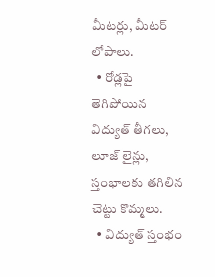మీటర్లు, మీటర్ లోపాలు.
  • రోడ్లపై తెగిపోయిన విద్యుత్ తీగలు, లూజ్ లైన్లు, స్తంభాలకు తగిలిన చెట్టు కొమ్మలు.
  • విద్యుత్ స్తంభం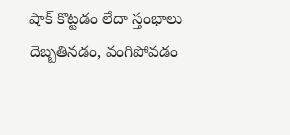షాక్ కొట్టడం లేదా స్తంభాలు దెబ్బతినడం, వంగిపోవడం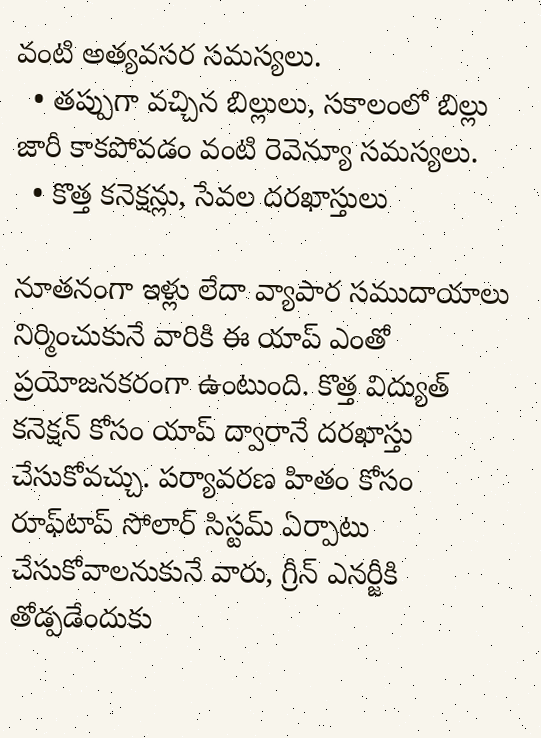వంటి అత్యవసర సమస్యలు.
  • తప్పుగా వచ్చిన బిల్లులు, సకాలంలో బిల్లు జారీ కాకపోవడం వంటి రెవెన్యూ సమస్యలు.
  • కొత్త కనెక్షన్లు, సేవల దరఖాస్తులు

నూతనంగా ఇళ్లు లేదా వ్యాపార సముదాయాలు నిర్మించుకునే వారికి ఈ యాప్ ఎంతో ప్రయోజనకరంగా ఉంటుంది. కొత్త విద్యుత్ కనెక్షన్ కోసం యాప్ ద్వారానే దరఖాస్తు చేసుకోవచ్చు. పర్యావరణ హితం కోసం రూఫ్‌టాప్ సోలార్ సిస్టమ్ ఏర్పాటు చేసుకోవాలనుకునే వారు, గ్రీన్ ఎనర్జీకి తోడ్పడేందుకు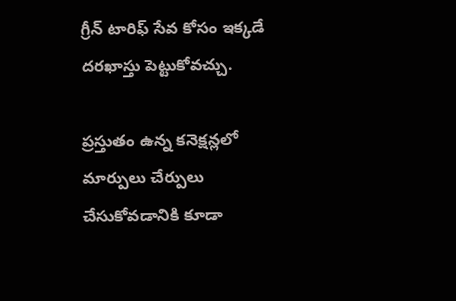గ్రీన్ టారిఫ్ సేవ కోసం ఇక్కడే దరఖాస్తు పెట్టుకోవచ్చు.

ప్రస్తుతం ఉన్న కనెక్షన్లలో మార్పులు చేర్పులు చేసుకోవడానికి కూడా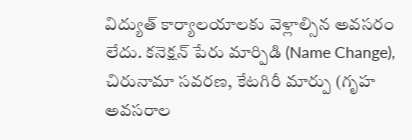విద్యుత్ కార్యాలయాలకు వెళ్లాల్సిన అవసరం లేదు. కనెక్షన్ పేరు మార్పిడి (Name Change), చిరునామా సవరణ, కేటగిరీ మార్పు (గృహ అవసరాల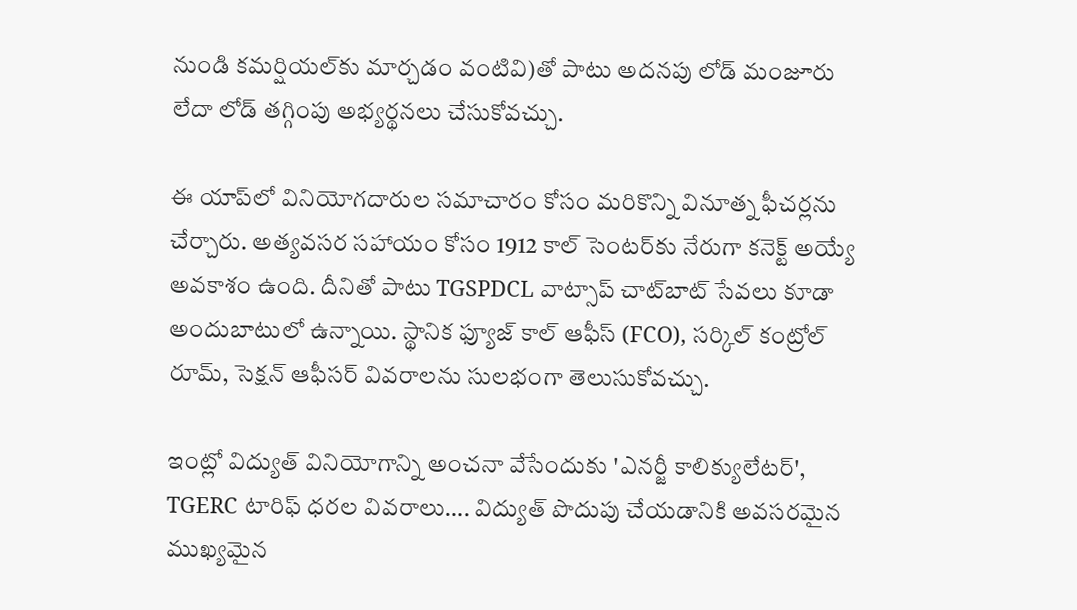నుండి కమర్షియల్‌కు మార్చడం వంటివి)తో పాటు అదనపు లోడ్ మంజూరు లేదా లోడ్ తగ్గింపు అభ్యర్థనలు చేసుకోవచ్చు.

ఈ యాప్‌లో వినియోగదారుల సమాచారం కోసం మరికొన్ని వినూత్న ఫీచర్లను చేర్చారు. అత్యవసర సహాయం కోసం 1912 కాల్ సెంటర్‌కు నేరుగా కనెక్ట్ అయ్యే అవకాశం ఉంది. దీనితో పాటు TGSPDCL వాట్సాప్ చాట్‌బాట్ సేవలు కూడా అందుబాటులో ఉన్నాయి. స్థానిక ఫ్యూజ్ కాల్ ఆఫీస్ (FCO), సర్కిల్ కంట్రోల్ రూమ్, సెక్షన్ ఆఫీసర్ వివరాలను సులభంగా తెలుసుకోవచ్చు.

ఇంట్లో విద్యుత్ వినియోగాన్ని అంచనా వేసేందుకు 'ఎనర్జీ కాలిక్యులేటర్', TGERC టారిఫ్ ధరల వివరాలు…. విద్యుత్ పొదుపు చేయడానికి అవసరమైన ముఖ్యమైన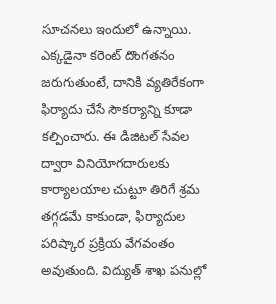సూచనలు ఇందులో ఉన్నాయి. ఎక్కడైనా కరెంట్ దొంగతనం జరుగుతుంటే, దానికి వ్యతిరేకంగా ఫిర్యాదు చేసే సౌకర్యాన్ని కూడా కల్పించారు. ఈ డిజిటల్ సేవల ద్వారా వినియోగదారులకు కార్యాలయాల చుట్టూ తిరిగే శ్రమ తగ్గడమే కాకుండా, ఫిర్యాదుల పరిష్కార ప్రక్రియ వేగవంతం అవుతుంది. విద్యుత్ శాఖ పనుల్లో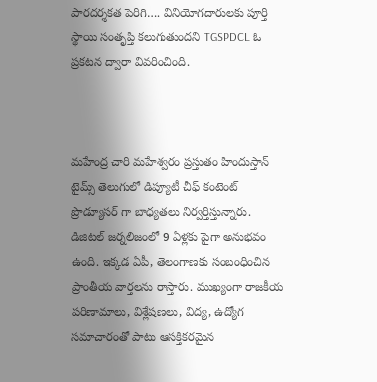పారదర్శకత పెరిగి…. వినియోగదారులకు పూర్తి స్థాయి సంతృప్తి కలుగుతుందని TGSPDCL ఓ ప్రకటన ద్వారా వివరించింది.



మహేంద్ర చారి మహేశ్వరం ప్రస్తుతం హిందుస్తాన్ టైమ్స్ తెలుగులో డిప్యూటీ చీఫ్ కంటెంట్ ప్రొడ్యూసర్ గా బాధ్యతలు నిర్వర్తిస్తున్నారు. డిజిటల్ జర్నలిజంలో 9 ఏళ్లకు పైగా అనుభవం ఉంది. ఇక్కడ ఏపీ, తెలంగాణకు సంబంధించిన ప్రాంతీయ వార్తలను రాస్తారు. ముఖ్యంగా రాజకీయ పరిణామాలు, విశ్లేషణలు, విద్య, ఉద్యోగ సమాచారంతో పాటు ఆసక్తికరమైన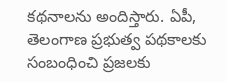కథనాలను అందిస్తారు. ఏపీ, తెలంగాణ ప్రభుత్వ పథకాలకు సంబంధించి ప్రజలకు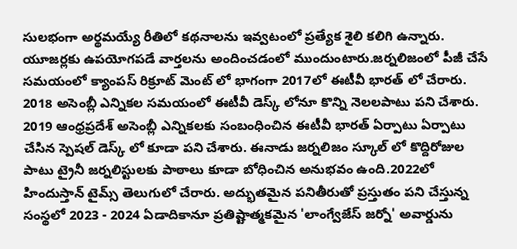సులభంగా అర్థమయ్యే రీతిలో కథనాలను ఇవ్వటంలో ప్రత్యేక శైలి కలిగి ఉన్నారు. యూజర్లకు ఉపయోగపడే వార్తలను అందించడంలో ముందుంటారు.జర్నలిజంలో పీజీ చేసే సమయంలో క్యాంపస్ రిక్రూట్ మెంట్ లో భాగంగా 2017లో ఈటీవీ భారత్ లో చేరారు. 2018 అసెంబ్లీ ఎన్నికల సమయంలో ఈటీవీ డెస్క్ లోనూ కొన్ని నెలలపాటు పని చేశారు. 2019 ఆంధ్రప్రదేశ్ అసెంబ్లీ ఎన్నికలకు సంబంధించిన ఈటీవీ భారత్ ఏర్పాటు ఏర్పాటు చేసిన స్పెషల్ డెస్క్ లో కూడా పని చేశారు. ఈనాడు జర్నలిజం స్కూల్ లో కొద్దిరోజుల పాటు ట్రైనీ జర్నలిస్టులకు పాఠాలు కూడా బోధించిన అనుభవం ఉంది.2022లో హిందుస్తాన్ టైమ్స్ తెలుగులో చేరారు. అద్భుతమైన పనితీరుతో ప్రస్తుతం పని చేస్తున్న సంస్థలో 2023 - 2024 ఏడాదికానూ ప్రతిష్టాత్మకమైన 'లాంగ్వేజేస్ జర్నో' అవార్డును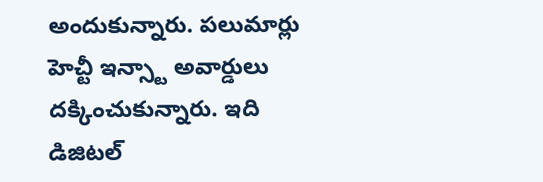అందుకున్నారు. పలుమార్లు హెచ్టీ ఇన్స్టా అవార్డులు దక్కించుకున్నారు. ఇది డిజిటల్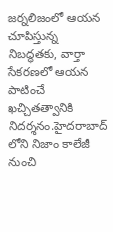జర్నలిజంలో ఆయన చూపిస్తున్న నిబద్ధతకు, వార్తా సేకరణలో ఆయన పాటించే ఖచ్చితత్వానికి నిదర్శనం.హైదరాబాద్ లోని నిజాం కాలేజీ నుంచి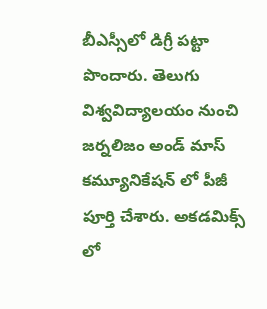బీఎస్సీలో డిగ్రీ పట్టా పొందారు. తెలుగు విశ్వవిద్యాలయం నుంచి జర్నలిజం అండ్ మాస్ కమ్యూనికేషన్ లో పీజీ పూర్తి చేశారు. అకడమిక్స్ లో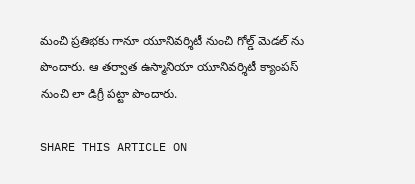మంచి ప్రతిభకు గానూ యూనివర్శిటీ నుంచి గోల్డ్ మెడల్ ను పొందారు. ఆ తర్వాత ఉస్మానియా యూనివర్శిటీ క్యాంపస్ నుంచి లా డిగ్రీ పట్టా పొందారు.

SHARE THIS ARTICLE ON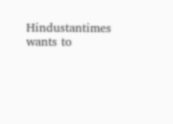Hindustantimes wants to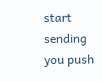start sending you push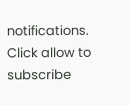notifications. Click allow to subscribe